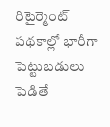రిటైర్మెంట్ పథకాల్లో భారీగా పెట్టుబడులు పెడితే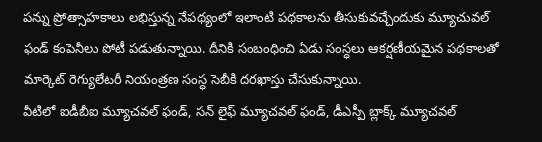పన్ను ప్రోత్సాహకాలు లభిస్తున్న నేపథ్యంలో ఇలాంటి పథకాలను తీసుకువచ్చేందుకు మ్యూచువల్ ఫండ్ కంపెనీలు పోటీ పడుతున్నాయి. దీనికి సంబంధించి ఏడు సంస్ధలు ఆకర్షణీయమైన పథకాలతో మార్కెట్ రెగ్యులేటరీ నియంత్రణ సంస్ధ సెబీకి దరఖాస్తు చేసుకున్నాయి.
వీటిలో ఐడీబీఐ మ్యూచవల్ ఫండ్, సన్ లైఫ్ మ్యూచవల్ ఫండ్, డీఎస్పీ బ్లాక్క్ మ్యూచవల్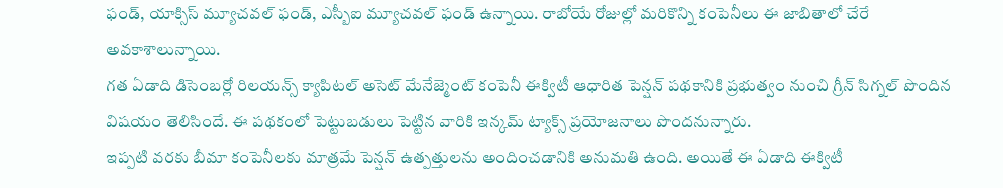ఫండ్, యాక్సిస్ మ్యూచవల్ ఫండ్, ఎస్బీఐ మ్యూచవల్ ఫండ్ ఉన్నాయి. రాబోయే రోజుల్లో మరికొన్ని కంపెనీలు ఈ జాబితాలో చేరే అవకాశాలున్నాయి.
గత ఏడాది డిసెంబర్లో రిలయన్స్ క్యాపిటల్ అసెట్ మేనేజ్మెంట్ కంపెనీ ఈక్విటీ ఆధారిత పెన్షన్ పథకానికి ప్రభుత్వం నుంచి గ్రీన్ సిగ్నల్ పొందిన విషయం తెలిసిందే. ఈ పథకంలో పెట్టుబడులు పెట్టిన వారికి ఇన్కమ్ ట్యాక్స్ ప్రయోజనాలు పొందనున్నారు.
ఇప్పటి వరకు బీమా కంపెనీలకు మాత్రమే పెన్షన్ ఉత్పత్తులను అందించడానికి అనుమతి ఉంది. అయితే ఈ ఏడాది ఈక్విటీ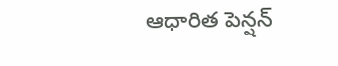ఆధారిత పెన్షన్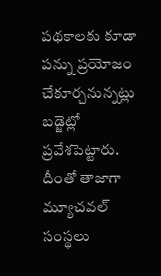పథకాలకు కూడా పన్ను ప్రయోజం చేకూర్చనున్నట్లు బడ్జెట్లో ప్రవేశపెట్టారు. దీంతో తాజాగా మ్యూచవల్ సంస్థలు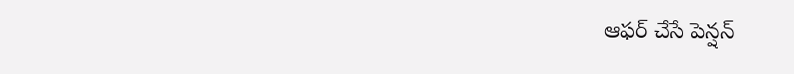ఆఫర్ చేసే పెన్షన్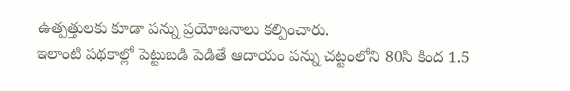ఉత్పత్తులకు కూడా పన్ను ప్రయోజనాలు కల్పించారు.
ఇలాంటి పథకాల్లో పెట్టుబడి పెడితే ఆదాయం పన్ను చట్టంలోని 80సి కింద 1.5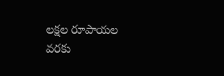లక్షల రూపాయల వరకు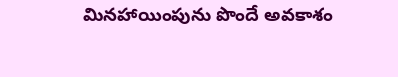మినహాయింపును పొందే అవకాశం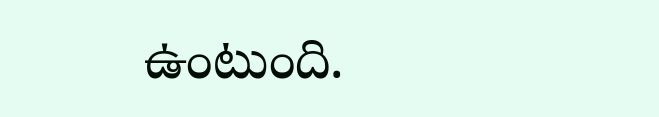ఉంటుంది.